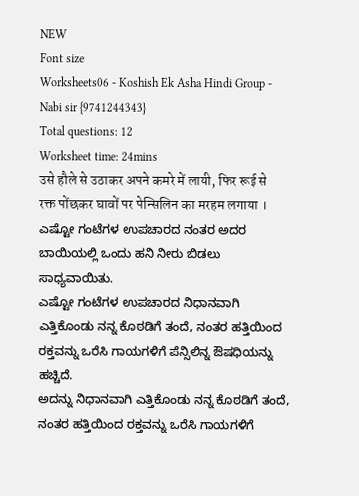NEW
Font size
Worksheets06 - Koshish Ek Asha Hindi Group - Nabi sir {9741244343}
Total questions: 12
Worksheet time: 24mins
उसे हौले से उठाकर अपने कमरे में लायी, फिर रूई से रक्त पोंछकर घावों पर पेन्सिलिन का मरहम लगाया ।
ಎಷ್ಟೋ ಗಂಟೆಗಳ ಉಪಚಾರದ ನಂತರ ಅದರ ಬಾಯಿಯಲ್ಲಿ ಒಂದು ಹನಿ ನೀರು ಬಿಡಲು ಸಾಧ್ಯವಾಯಿತು.
ಎಷ್ಟೋ ಗಂಟೆಗಳ ಉಪಚಾರದ ನಿಧಾನವಾಗಿ ಎತ್ತಿಕೊಂಡು ನನ್ನ ಕೊಠಡಿಗೆ ತಂದೆ, ನಂತರ ಹತ್ತಿಯಿಂದ ರಕ್ತವನ್ನು ಒರೆಸಿ ಗಾಯಗಳಿಗೆ ಪೆನ್ಸಿಲಿನ್ನ ಔಷಧಿಯನ್ನು ಹಚ್ಚಿದೆ.
ಅದನ್ನು ನಿಧಾನವಾಗಿ ಎತ್ತಿಕೊಂಡು ನನ್ನ ಕೊಠಡಿಗೆ ತಂದೆ, ನಂತರ ಹತ್ತಿಯಿಂದ ರಕ್ತವನ್ನು ಒರೆಸಿ ಗಾಯಗಳಿಗೆ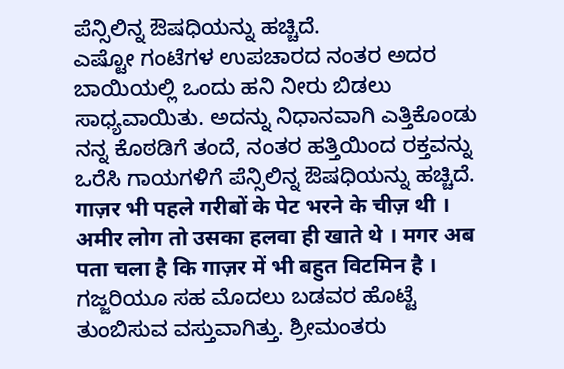ಪೆನ್ಸಿಲಿನ್ನ ಔಷಧಿಯನ್ನು ಹಚ್ಚಿದೆ.
ಎಷ್ಟೋ ಗಂಟೆಗಳ ಉಪಚಾರದ ನಂತರ ಅದರ ಬಾಯಿಯಲ್ಲಿ ಒಂದು ಹನಿ ನೀರು ಬಿಡಲು ಸಾಧ್ಯವಾಯಿತು. ಅದನ್ನು ನಿಧಾನವಾಗಿ ಎತ್ತಿಕೊಂಡು ನನ್ನ ಕೊಠಡಿಗೆ ತಂದೆ, ನಂತರ ಹತ್ತಿಯಿಂದ ರಕ್ತವನ್ನು ಒರೆಸಿ ಗಾಯಗಳಿಗೆ ಪೆನ್ಸಿಲಿನ್ನ ಔಷಧಿಯನ್ನು ಹಚ್ಚಿದೆ.
गाज़र भी पहले गरीबों के पेट भरने के चीज़ थी । अमीर लोग तो उसका हलवा ही खाते थे । मगर अब पता चला है कि गाज़र में भी बहुत विटमिन है ।
ಗಜ್ಜರಿಯೂ ಸಹ ಮೊದಲು ಬಡವರ ಹೊಟ್ಟೆ ತುಂಬಿಸುವ ವಸ್ತುವಾಗಿತ್ತು. ಶ್ರೀಮಂತರು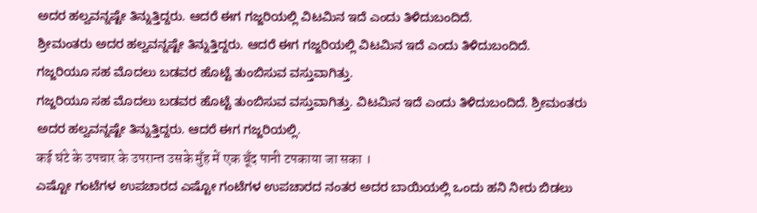ಅದರ ಹಲ್ವವನ್ನಷ್ಟೇ ತಿನ್ನುತ್ತಿದ್ದರು. ಆದರೆ ಈಗ ಗಜ್ಜರಿಯಲ್ಲಿ ವಿಟಮಿನ ಇದೆ ಎಂದು ತಿಳಿದುಬಂದಿದೆ.
ಶ್ರೀಮಂತರು ಅದರ ಹಲ್ವವನ್ನಷ್ಟೇ ತಿನ್ನುತ್ತಿದ್ದರು. ಆದರೆ ಈಗ ಗಜ್ಜರಿಯಲ್ಲಿ ವಿಟಮಿನ ಇದೆ ಎಂದು ತಿಳಿದುಬಂದಿದೆ.
ಗಜ್ಜರಿಯೂ ಸಹ ಮೊದಲು ಬಡವರ ಹೊಟ್ಟೆ ತುಂಬಿಸುವ ವಸ್ತುವಾಗಿತ್ತು.
ಗಜ್ಜರಿಯೂ ಸಹ ಮೊದಲು ಬಡವರ ಹೊಟ್ಟೆ ತುಂಬಿಸುವ ವಸ್ತುವಾಗಿತ್ತು. ವಿಟಮಿನ ಇದೆ ಎಂದು ತಿಳಿದುಬಂದಿದೆ. ಶ್ರೀಮಂತರು ಅದರ ಹಲ್ವವನ್ನಷ್ಟೇ ತಿನ್ನುತ್ತಿದ್ದರು. ಆದರೆ ಈಗ ಗಜ್ಜರಿಯಲ್ಲಿ.
कई घंटे के उपचार के उपरान्त उसके मुँह में एक बूँद पानी टपकाया जा सका ।
ಎಷ್ಟೋ ಗಂಟೆಗಳ ಉಪಚಾರದ ಎಷ್ಟೋ ಗಂಟೆಗಳ ಉಪಚಾರದ ನಂತರ ಅದರ ಬಾಯಿಯಲ್ಲಿ ಒಂದು ಹನಿ ನೀರು ಬಿಡಲು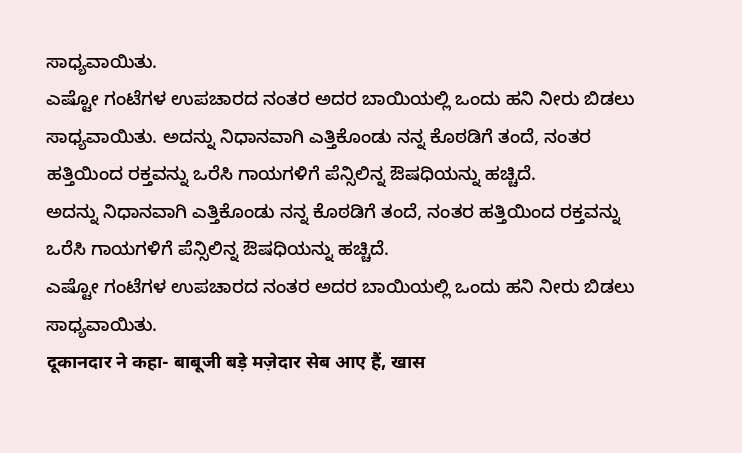ಸಾಧ್ಯವಾಯಿತು.
ಎಷ್ಟೋ ಗಂಟೆಗಳ ಉಪಚಾರದ ನಂತರ ಅದರ ಬಾಯಿಯಲ್ಲಿ ಒಂದು ಹನಿ ನೀರು ಬಿಡಲು ಸಾಧ್ಯವಾಯಿತು. ಅದನ್ನು ನಿಧಾನವಾಗಿ ಎತ್ತಿಕೊಂಡು ನನ್ನ ಕೊಠಡಿಗೆ ತಂದೆ, ನಂತರ ಹತ್ತಿಯಿಂದ ರಕ್ತವನ್ನು ಒರೆಸಿ ಗಾಯಗಳಿಗೆ ಪೆನ್ಸಿಲಿನ್ನ ಔಷಧಿಯನ್ನು ಹಚ್ಚಿದೆ.
ಅದನ್ನು ನಿಧಾನವಾಗಿ ಎತ್ತಿಕೊಂಡು ನನ್ನ ಕೊಠಡಿಗೆ ತಂದೆ, ನಂತರ ಹತ್ತಿಯಿಂದ ರಕ್ತವನ್ನು ಒರೆಸಿ ಗಾಯಗಳಿಗೆ ಪೆನ್ಸಿಲಿನ್ನ ಔಷಧಿಯನ್ನು ಹಚ್ಚಿದೆ.
ಎಷ್ಟೋ ಗಂಟೆಗಳ ಉಪಚಾರದ ನಂತರ ಅದರ ಬಾಯಿಯಲ್ಲಿ ಒಂದು ಹನಿ ನೀರು ಬಿಡಲು ಸಾಧ್ಯವಾಯಿತು.
दूकानदार ने कहा- बाबूजी बड़े मज़ेदार सेब आए हैं, खास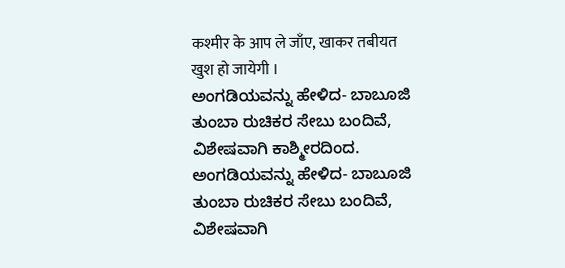कश्मीर के आप ले जाँए, खाकर तबीयत खुश हो जायेगी ।
ಅಂಗಡಿಯವನ್ನು ಹೇಳಿದ- ಬಾಬೂಜಿ ತುಂಬಾ ರುಚಿಕರ ಸೇಬು ಬಂದಿವೆ, ವಿಶೇಷವಾಗಿ ಕಾಶ್ಮೀರದಿಂದ.
ಅಂಗಡಿಯವನ್ನು ಹೇಳಿದ- ಬಾಬೂಜಿ ತುಂಬಾ ರುಚಿಕರ ಸೇಬು ಬಂದಿವೆ, ವಿಶೇಷವಾಗಿ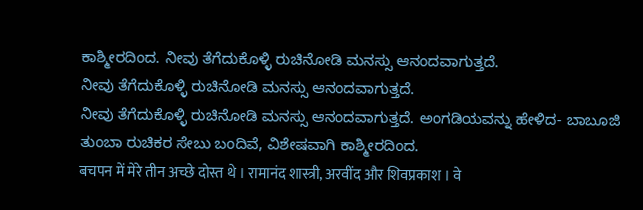ಕಾಶ್ಮೀರದಿಂದ. ನೀವು ತೆಗೆದುಕೊಳ್ಳಿ ರುಚಿನೋಡಿ ಮನಸ್ಸು ಆನಂದವಾಗುತ್ತದೆ.
ನೀವು ತೆಗೆದುಕೊಳ್ಳಿ ರುಚಿನೋಡಿ ಮನಸ್ಸು ಆನಂದವಾಗುತ್ತದೆ.
ನೀವು ತೆಗೆದುಕೊಳ್ಳಿ ರುಚಿನೋಡಿ ಮನಸ್ಸು ಆನಂದವಾಗುತ್ತದೆ. ಅಂಗಡಿಯವನ್ನು ಹೇಳಿದ- ಬಾಬೂಜಿ ತುಂಬಾ ರುಚಿಕರ ಸೇಬು ಬಂದಿವೆ, ವಿಶೇಷವಾಗಿ ಕಾಶ್ಮೀರದಿಂದ.
बचपन में मेरे तीन अच्छे दोस्त थे । रामानंद शास्त्री, अरवींद और शिवप्रकाश । वे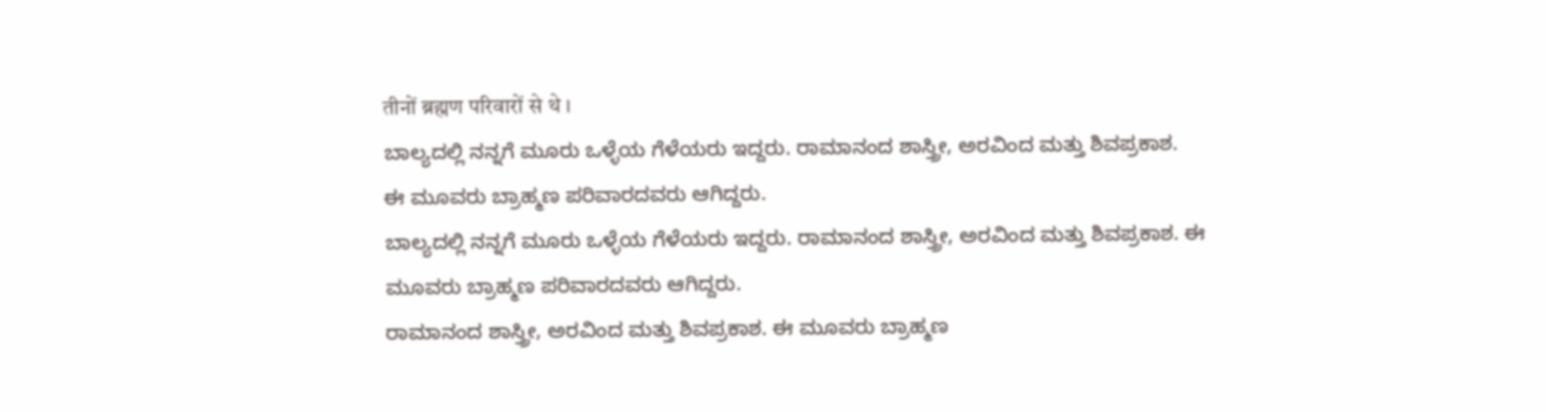तीनों ब्रह्मण परिवारों से थे ।
ಬಾಲ್ಯದಲ್ಲಿ ನನ್ನಗೆ ಮೂರು ಒಳ್ಳೆಯ ಗೆಳೆಯರು ಇದ್ದರು. ರಾಮಾನಂದ ಶಾಸ್ತ್ರೀ, ಅರವಿಂದ ಮತ್ತು ಶಿವಪ್ರಕಾಶ.
ಈ ಮೂವರು ಬ್ರಾಹ್ಮಣ ಪರಿವಾರದವರು ಆಗಿದ್ದರು.
ಬಾಲ್ಯದಲ್ಲಿ ನನ್ನಗೆ ಮೂರು ಒಳ್ಳೆಯ ಗೆಳೆಯರು ಇದ್ದರು. ರಾಮಾನಂದ ಶಾಸ್ತ್ರೀ, ಅರವಿಂದ ಮತ್ತು ಶಿವಪ್ರಕಾಶ. ಈ ಮೂವರು ಬ್ರಾಹ್ಮಣ ಪರಿವಾರದವರು ಆಗಿದ್ದರು.
ರಾಮಾನಂದ ಶಾಸ್ತ್ರೀ, ಅರವಿಂದ ಮತ್ತು ಶಿವಪ್ರಕಾಶ. ಈ ಮೂವರು ಬ್ರಾಹ್ಮಣ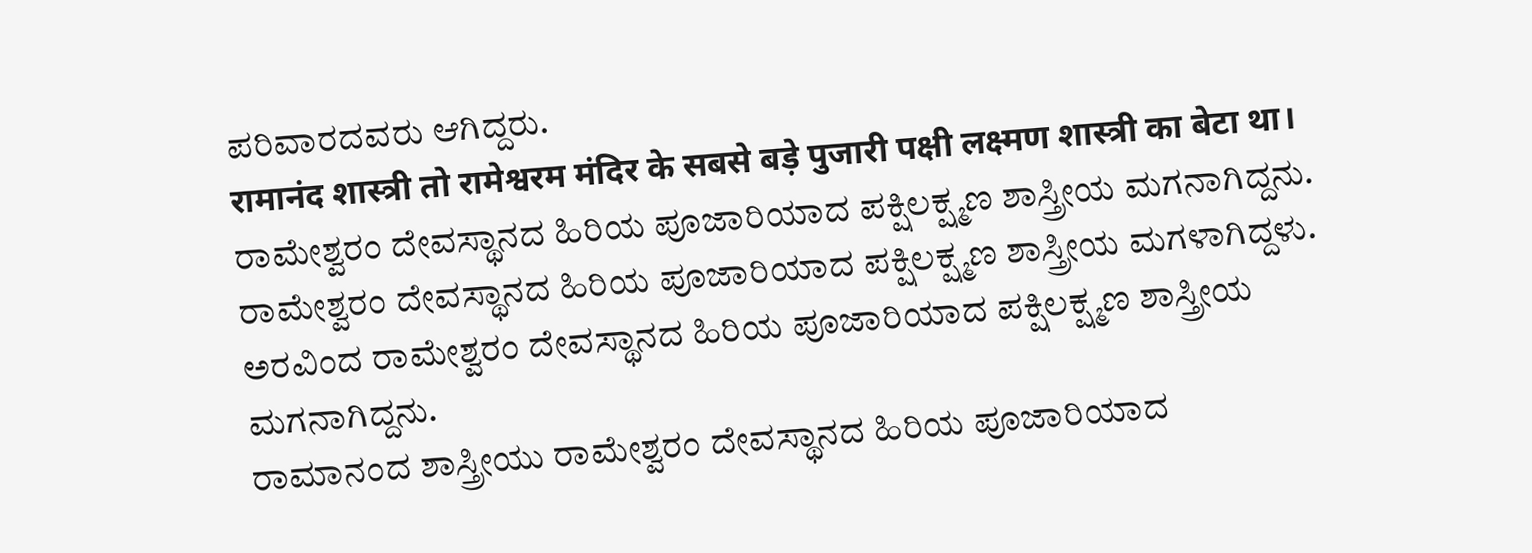ಪರಿವಾರದವರು ಆಗಿದ್ದರು.
रामानंद शास्त्री तो रामेश्वरम मंदिर के सबसे बड़े पुजारी पक्षी लक्ष्मण शास्त्री का बेटा था।
ರಾಮೇಶ್ವರಂ ದೇವಸ್ಥಾನದ ಹಿರಿಯ ಪೂಜಾರಿಯಾದ ಪಕ್ಷಿಲಕ್ಷ್ಮಣ ಶಾಸ್ತ್ರೀಯ ಮಗನಾಗಿದ್ದನು.
ರಾಮೇಶ್ವರಂ ದೇವಸ್ಥಾನದ ಹಿರಿಯ ಪೂಜಾರಿಯಾದ ಪಕ್ಷಿಲಕ್ಷ್ಮಣ ಶಾಸ್ತ್ರೀಯ ಮಗಳಾಗಿದ್ದಳು.
ಅರವಿಂದ ರಾಮೇಶ್ವರಂ ದೇವಸ್ಥಾನದ ಹಿರಿಯ ಪೂಜಾರಿಯಾದ ಪಕ್ಷಿಲಕ್ಷ್ಮಣ ಶಾಸ್ತ್ರೀಯ ಮಗನಾಗಿದ್ದನು.
ರಾಮಾನಂದ ಶಾಸ್ತ್ರೀಯು ರಾಮೇಶ್ವರಂ ದೇವಸ್ಥಾನದ ಹಿರಿಯ ಪೂಜಾರಿಯಾದ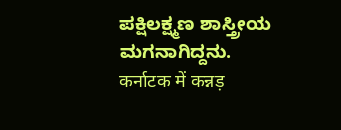ಪಕ್ಷಿಲಕ್ಷ್ಮಣ ಶಾಸ್ತ್ರೀಯ ಮಗನಾಗಿದ್ದನು.
कर्नाटक में कन्नड़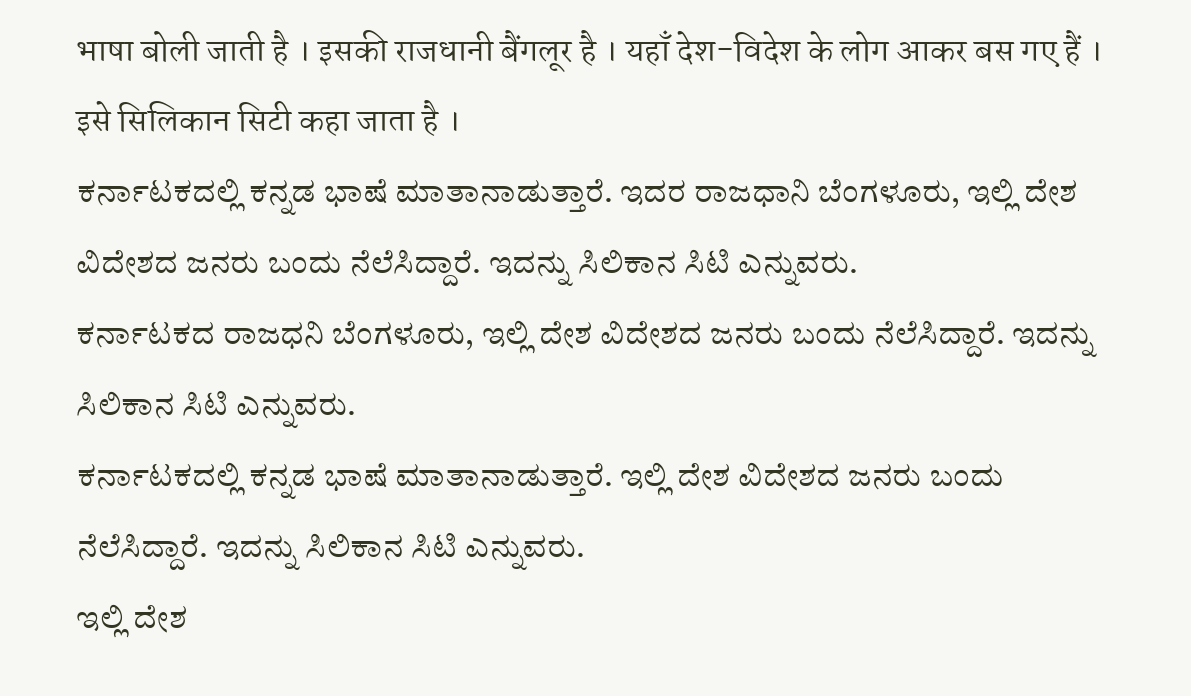भाषा बोली जाती है । इसकी राजधानी बैंगलूर है । यहाँ देश-विदेश के लोग आकर बस गए हैं । इसे सिलिकान सिटी कहा जाता है ।
ಕರ್ನಾಟಕದಲ್ಲಿ ಕನ್ನಡ ಭಾಷೆ ಮಾತಾನಾಡುತ್ತಾರೆ. ಇದರ ರಾಜಧಾನಿ ಬೆಂಗಳೂರು, ಇಲ್ಲಿ ದೇಶ ವಿದೇಶದ ಜನರು ಬಂದು ನೆಲೆಸಿದ್ದಾರೆ. ಇದನ್ನು ಸಿಲಿಕಾನ ಸಿಟಿ ಎನ್ನುವರು.
ಕರ್ನಾಟಕದ ರಾಜಧನಿ ಬೆಂಗಳೂರು, ಇಲ್ಲಿ ದೇಶ ವಿದೇಶದ ಜನರು ಬಂದು ನೆಲೆಸಿದ್ದಾರೆ. ಇದನ್ನು ಸಿಲಿಕಾನ ಸಿಟಿ ಎನ್ನುವರು.
ಕರ್ನಾಟಕದಲ್ಲಿ ಕನ್ನಡ ಭಾಷೆ ಮಾತಾನಾಡುತ್ತಾರೆ. ಇಲ್ಲಿ ದೇಶ ವಿದೇಶದ ಜನರು ಬಂದು ನೆಲೆಸಿದ್ದಾರೆ. ಇದನ್ನು ಸಿಲಿಕಾನ ಸಿಟಿ ಎನ್ನುವರು.
ಇಲ್ಲಿ ದೇಶ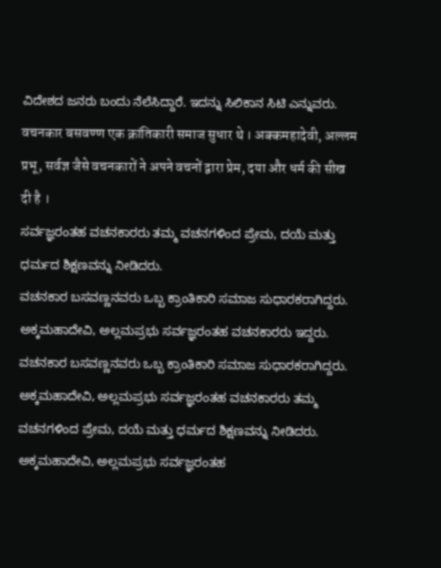ವಿದೇಶದ ಜನರು ಬಂದು ನೆಲೆಸಿದ್ದಾರೆ. ಇದನ್ನು ಸಿಲಿಕಾನ ಸಿಟಿ ಎನ್ನುವರು.
वचनकार बसवण्ण एक क्रांतिकारी समाज सुधार थे । अक्कमहादेवी, अल्लम प्रभू, सर्वज्ञ जैसे वचनकारों ने अपने वचनों द्वारा प्रेम, दया और धर्म की सीख दी है ।
ಸರ್ವಜ್ಞರಂತಹ ವಚನಕಾರರು ತಮ್ಮ ವಚನಗಳಿಂದ ಪ್ರೇಮ, ದಯೆ ಮತ್ತು ಧರ್ಮದ ಶಿಕ್ಷಣವನ್ನು ನೀಡಿದರು.
ವಚನಕಾರ ಬಸವಣ್ಣನವರು ಒಬ್ಬ ಕ್ರಾಂತಿಕಾರಿ ಸಮಾಜ ಸುಧಾರಕರಾಗಿದ್ದರು. ಅಕ್ಕಮಹಾದೇವಿ, ಅಲ್ಲಮಪ್ರಭು ಸರ್ವಜ್ಞರಂತಹ ವಚನಕಾರರು ಇದ್ದರು.
ವಚನಕಾರ ಬಸವಣ್ಣನವರು ಒಬ್ಬ ಕ್ರಾಂತಿಕಾರಿ ಸಮಾಜ ಸುಧಾರಕರಾಗಿದ್ದರು. ಅಕ್ಕಮಹಾದೇವಿ, ಅಲ್ಲಮಪ್ರಭು ಸರ್ವಜ್ಞರಂತಹ ವಚನಕಾರರು ತಮ್ಮ ವಚನಗಳಿಂದ ಪ್ರೇಮ, ದಯೆ ಮತ್ತು ಧರ್ಮದ ಶಿಕ್ಷಣವನ್ನು ನೀಡಿದರು.
ಅಕ್ಕಮಹಾದೇವಿ, ಅಲ್ಲಮಪ್ರಭು ಸರ್ವಜ್ಞರಂತಹ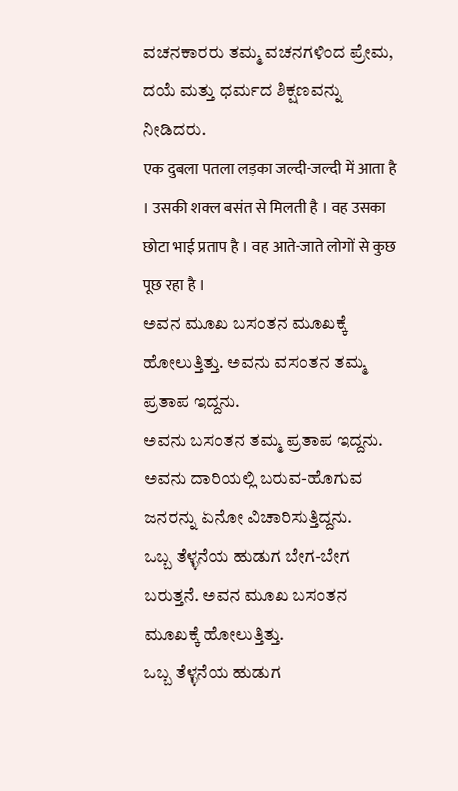ವಚನಕಾರರು ತಮ್ಮ ವಚನಗಳಿಂದ ಪ್ರೇಮ, ದಯೆ ಮತ್ತು ಧರ್ಮದ ಶಿಕ್ಷಣವನ್ನು ನೀಡಿದರು.
एक दुबला पतला लड़का जल्दी-जल्दी में आता है । उसकी शक्ल बसंत से मिलती है । वह उसका छोटा भाई प्रताप है । वह आते-जाते लोगों से कुछ पूछ रहा है ।
ಅವನ ಮೂಖ ಬಸಂತನ ಮೂಖಕ್ಕೆ ಹೋಲುತ್ತಿತ್ತು. ಅವನು ವಸಂತನ ತಮ್ಮ ಪ್ರತಾಪ ಇದ್ದನು.
ಅವನು ಬಸಂತನ ತಮ್ಮ ಪ್ರತಾಪ ಇದ್ದನು. ಅವನು ದಾರಿಯಲ್ಲಿ ಬರುವ-ಹೊಗುವ ಜನರನ್ನು ಏನೋ ವಿಚಾರಿಸುತ್ತಿದ್ದನು.
ಒಬ್ಬ ತೆಳ್ಳನೆಯ ಹುಡುಗ ಬೇಗ-ಬೇಗ ಬರುತ್ತನೆ. ಅವನ ಮೂಖ ಬಸಂತನ ಮೂಖಕ್ಕೆ ಹೋಲುತ್ತಿತ್ತು.
ಒಬ್ಬ ತೆಳ್ಳನೆಯ ಹುಡುಗ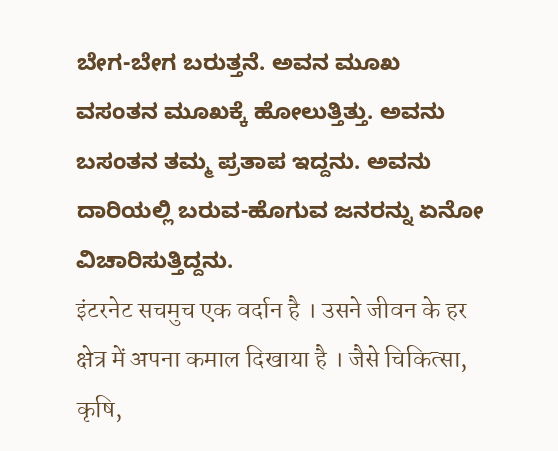ಬೇಗ-ಬೇಗ ಬರುತ್ತನೆ. ಅವನ ಮೂಖ ವಸಂತನ ಮೂಖಕ್ಕೆ ಹೋಲುತ್ತಿತ್ತು. ಅವನು ಬಸಂತನ ತಮ್ಮ ಪ್ರತಾಪ ಇದ್ದನು. ಅವನು ದಾರಿಯಲ್ಲಿ ಬರುವ-ಹೊಗುವ ಜನರನ್ನು ಏನೋ ವಿಚಾರಿಸುತ್ತಿದ್ದನು.
इंटरनेट सचमुच एक वर्दान है । उसने जीवन के हर क्षेत्र में अपना कमाल दिखाया है । जैसे चिकित्सा, कृषि,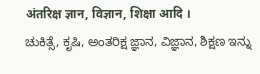अंतरिक्ष ज्ञान, विज्ञान, शिक्षा आदि ।
ಚುಕಿತ್ಸೆ, ಕೃಷಿ, ಅಂತರಿಕ್ಷ ಜ್ಞಾನ, ವಿಜ್ಞಾನ, ಶಿಕ್ಷಣ ಇನ್ನು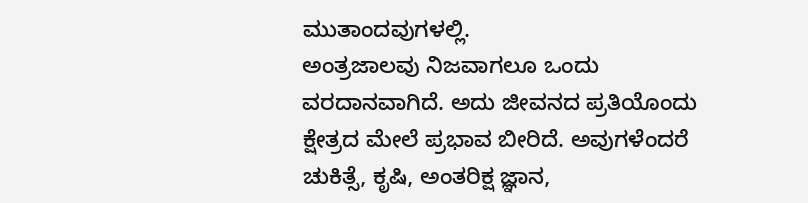ಮುತಾಂದವುಗಳಲ್ಲಿ.
ಅಂತ್ರಜಾಲವು ನಿಜವಾಗಲೂ ಒಂದು ವರದಾನವಾಗಿದೆ. ಅದು ಜೀವನದ ಪ್ರತಿಯೊಂದು ಕ್ಷೇತ್ರದ ಮೇಲೆ ಪ್ರಭಾವ ಬೀರಿದೆ. ಅವುಗಳೆಂದರೆ ಚುಕಿತ್ಸೆ, ಕೃಷಿ, ಅಂತರಿಕ್ಷ ಜ್ಞಾನ,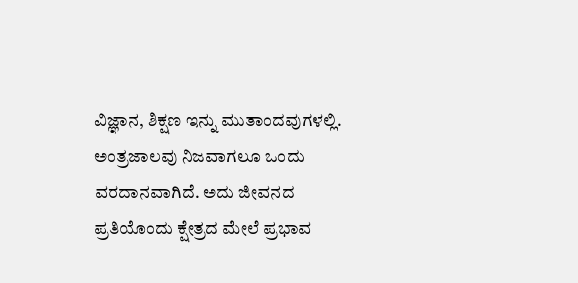ವಿಜ್ಞಾನ, ಶಿಕ್ಷಣ ಇನ್ನು ಮುತಾಂದವುಗಳಲ್ಲಿ.
ಅಂತ್ರಜಾಲವು ನಿಜವಾಗಲೂ ಒಂದು ವರದಾನವಾಗಿದೆ. ಅದು ಜೀವನದ ಪ್ರತಿಯೊಂದು ಕ್ಷೇತ್ರದ ಮೇಲೆ ಪ್ರಭಾವ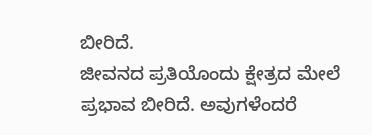ಬೀರಿದೆ.
ಜೀವನದ ಪ್ರತಿಯೊಂದು ಕ್ಷೇತ್ರದ ಮೇಲೆ ಪ್ರಭಾವ ಬೀರಿದೆ. ಅವುಗಳೆಂದರೆ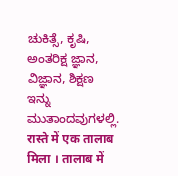ಚುಕಿತ್ಸೆ, ಕೃಷಿ, ಅಂತರಿಕ್ಷ ಜ್ಞಾನ, ವಿಜ್ಞಾನ, ಶಿಕ್ಷಣ ಇನ್ನು ಮುತಾಂದವುಗಳಲ್ಲಿ.
रास्ते में एक तालाब मिला । तालाब में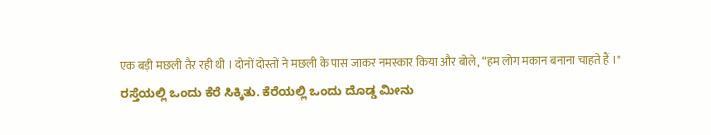एक बड़ी मछली तैर रही थी । दोनों दोस्तों ने मछली के पास जाकर नमस्कार किया और बोले, “हम लोग मकान बनाना चाहते हैं ।"
ರಸ್ತೆಯಲ್ಲಿ ಒಂದು ಕೆರೆ ಸಿಕ್ಕಿತು. ಕೆರೆಯಲ್ಲಿ ಒಂದು ದೊಡ್ಡ ಮೀನು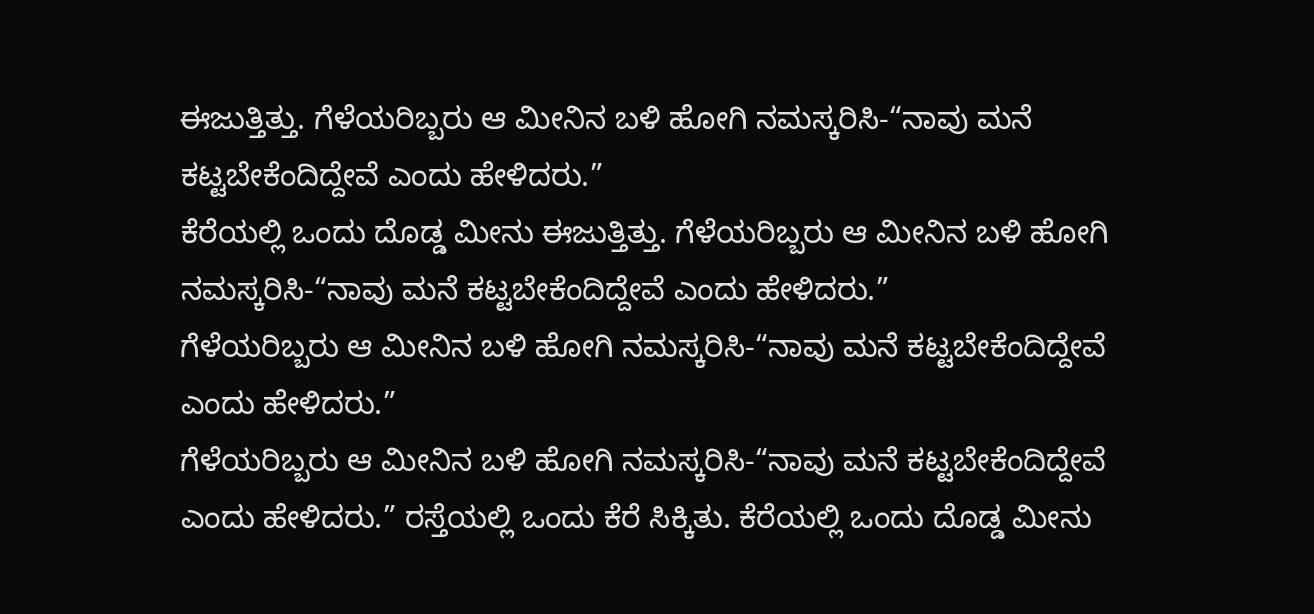ಈಜುತ್ತಿತ್ತು. ಗೆಳೆಯರಿಬ್ಬರು ಆ ಮೀನಿನ ಬಳಿ ಹೋಗಿ ನಮಸ್ಕರಿಸಿ-“ನಾವು ಮನೆ ಕಟ್ಟಬೇಕೆಂದಿದ್ದೇವೆ ಎಂದು ಹೇಳಿದರು.”
ಕೆರೆಯಲ್ಲಿ ಒಂದು ದೊಡ್ಡ ಮೀನು ಈಜುತ್ತಿತ್ತು. ಗೆಳೆಯರಿಬ್ಬರು ಆ ಮೀನಿನ ಬಳಿ ಹೋಗಿ ನಮಸ್ಕರಿಸಿ-“ನಾವು ಮನೆ ಕಟ್ಟಬೇಕೆಂದಿದ್ದೇವೆ ಎಂದು ಹೇಳಿದರು.”
ಗೆಳೆಯರಿಬ್ಬರು ಆ ಮೀನಿನ ಬಳಿ ಹೋಗಿ ನಮಸ್ಕರಿಸಿ-“ನಾವು ಮನೆ ಕಟ್ಟಬೇಕೆಂದಿದ್ದೇವೆ ಎಂದು ಹೇಳಿದರು.”
ಗೆಳೆಯರಿಬ್ಬರು ಆ ಮೀನಿನ ಬಳಿ ಹೋಗಿ ನಮಸ್ಕರಿಸಿ-“ನಾವು ಮನೆ ಕಟ್ಟಬೇಕೆಂದಿದ್ದೇವೆ ಎಂದು ಹೇಳಿದರು.” ರಸ್ತೆಯಲ್ಲಿ ಒಂದು ಕೆರೆ ಸಿಕ್ಕಿತು. ಕೆರೆಯಲ್ಲಿ ಒಂದು ದೊಡ್ಡ ಮೀನು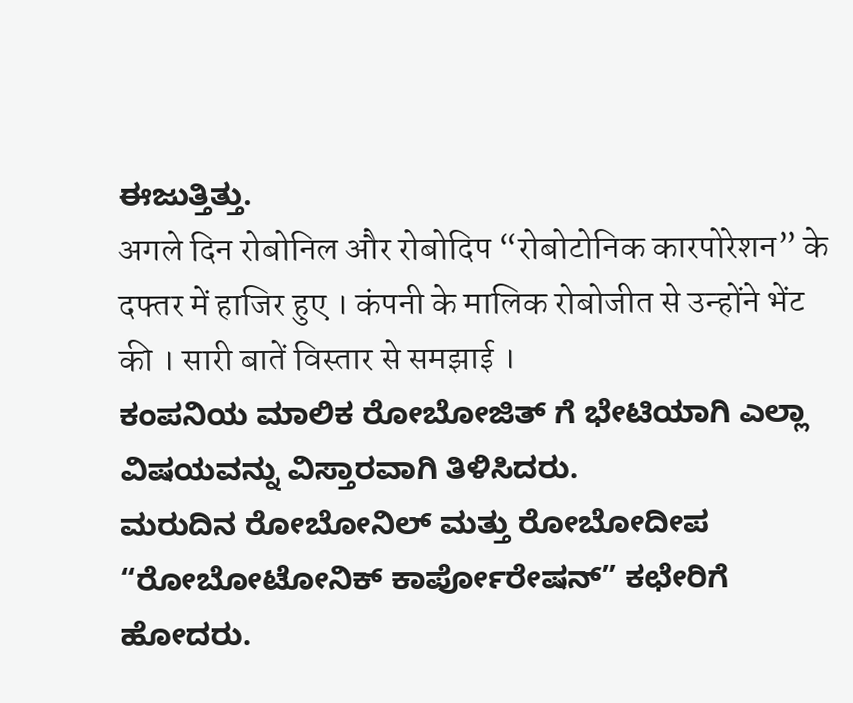ಈಜುತ್ತಿತ್ತು.
अगले दिन रोबोनिल और रोबोदिप “रोबोटोनिक कारपोरेशन” के दफ्तर में हाजिर हुए । कंपनी के मालिक रोबोजीत से उन्होंने भेंट की । सारी बातें विस्तार से समझाई ।
ಕಂಪನಿಯ ಮಾಲಿಕ ರೋಬೋಜಿತ್ ಗೆ ಭೇಟಿಯಾಗಿ ಎಲ್ಲಾ ವಿಷಯವನ್ನು ವಿಸ್ತಾರವಾಗಿ ತಿಳಿಸಿದರು.
ಮರುದಿನ ರೋಬೋನಿಲ್ ಮತ್ತು ರೋಬೋದೀಪ “ರೋಬೋಟೋನಿಕ್ ಕಾರ್ಪೋರೇಷನ್” ಕಛೇರಿಗೆ ಹೋದರು.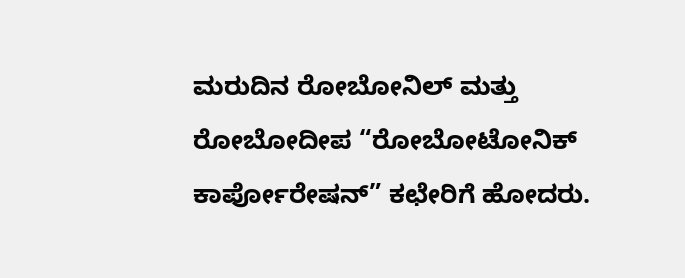ಮರುದಿನ ರೋಬೋನಿಲ್ ಮತ್ತು ರೋಬೋದೀಪ “ರೋಬೋಟೋನಿಕ್ ಕಾರ್ಪೋರೇಷನ್” ಕಛೇರಿಗೆ ಹೋದರು.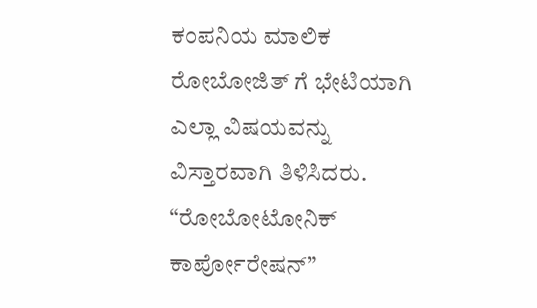ಕಂಪನಿಯ ಮಾಲಿಕ ರೋಬೋಜಿತ್ ಗೆ ಭೇಟಿಯಾಗಿ ಎಲ್ಲಾ ವಿಷಯವನ್ನು ವಿಸ್ತಾರವಾಗಿ ತಿಳಿಸಿದರು.
“ರೋಬೋಟೋನಿಕ್ ಕಾರ್ಪೋರೇಷನ್”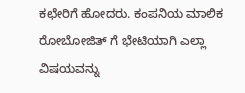ಕಛೇರಿಗೆ ಹೋದರು. ಕಂಪನಿಯ ಮಾಲಿಕ ರೋಬೋಜಿತ್ ಗೆ ಭೇಟಿಯಾಗಿ ಎಲ್ಲಾ ವಿಷಯವನ್ನು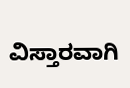ವಿಸ್ತಾರವಾಗಿ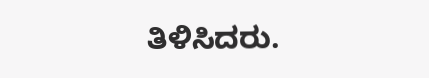ತಿಳಿಸಿದರು.